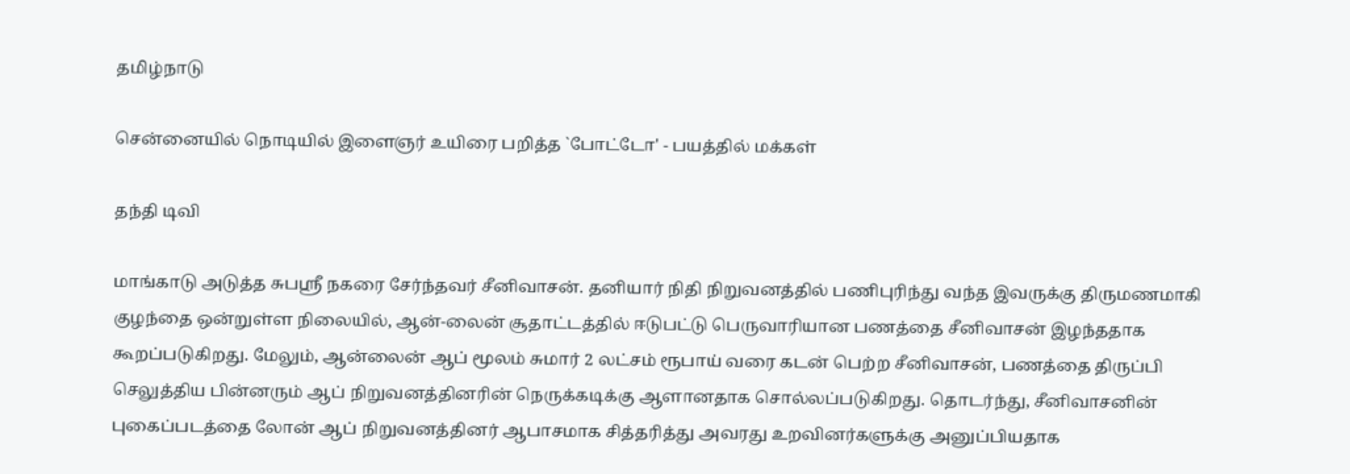தமிழ்நாடு

சென்னையில் நொடியில் இளைஞர் உயிரை பறித்த `போட்டோ' - பயத்தில் மக்கள்

தந்தி டிவி

மாங்காடு அடுத்த சுபஸ்ரீ நகரை சேர்ந்தவர் சீனிவாசன். தனியார் நிதி நிறுவனத்தில் பணிபுரிந்து வந்த இவருக்கு திருமணமாகி குழந்தை ஒன்றுள்ள நிலையில், ஆன்-லைன் சூதாட்டத்தில் ஈடுபட்டு பெருவாரியான பணத்தை சீனிவாசன் இழந்ததாக கூறப்படுகிறது. மேலும், ஆன்லைன் ஆப் மூலம் சுமார் 2 லட்சம் ரூபாய் வரை கடன் பெற்ற சீனிவாசன், பணத்தை திருப்பி செலுத்திய பின்னரும் ஆப் நிறுவனத்தினரின் நெருக்கடிக்கு ஆளானதாக சொல்லப்படுகிறது. தொடர்ந்து, சீனிவாசனின் புகைப்படத்தை லோன் ஆப் நிறுவனத்தினர் ஆபாசமாக சித்தரித்து அவரது உறவினர்களுக்கு அனுப்பியதாக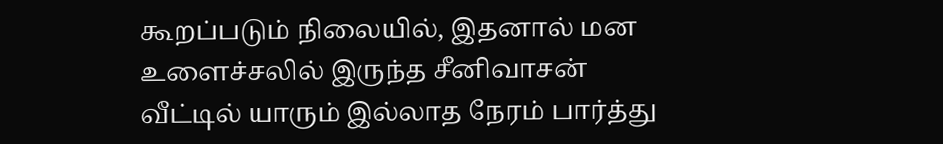கூறப்படும் நிலையில், இதனால் மன உளைச்சலில் இருந்த சீனிவாசன் வீட்டில் யாரும் இல்லாத நேரம் பார்த்து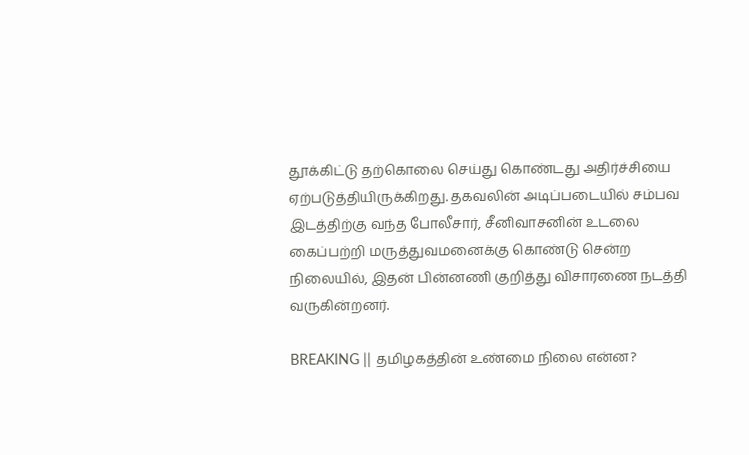தூக்கிட்டு தற்கொலை செய்து கொண்டது அதிர்ச்சியை ஏற்படுத்தியிருக்கிறது. தகவலின் அடிப்படையில் சம்பவ இடத்திற்கு வந்த போலீசார், சீனிவாசனின் உடலை கைப்பற்றி மருத்துவமனைக்கு கொண்டு சென்ற நிலையில், இதன் பின்னணி குறித்து விசாரணை நடத்தி வருகின்றனர்.

BREAKING || தமிழகத்தின் உண்மை நிலை என்ன?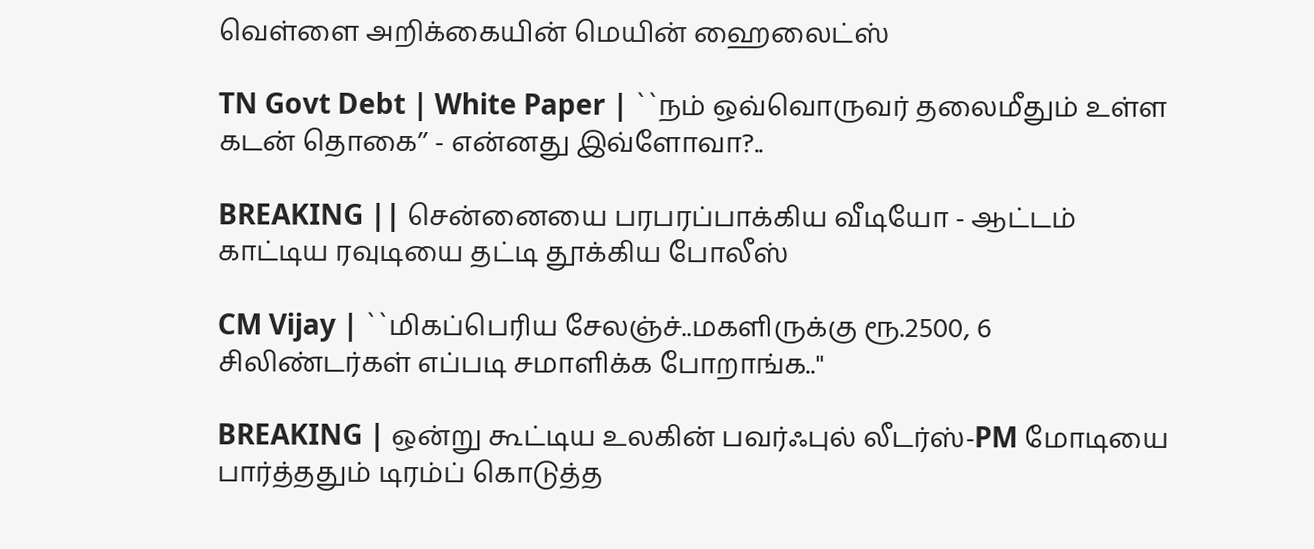வெள்ளை அறிக்கையின் மெயின் ஹைலைட்ஸ்

TN Govt Debt | White Paper | ``நம் ஒவ்வொருவர் தலைமீதும் உள்ள கடன் தொகை’’ - என்னது இவ்ளோவா?..

BREAKING || சென்னையை பரபரப்பாக்கிய வீடியோ - ஆட்டம் காட்டிய ரவுடியை தட்டி தூக்கிய போலீஸ்

CM Vijay | ``மிகப்பெரிய சேலஞ்ச்..மகளிருக்கு ரூ.2500, 6 சிலிண்டர்கள் எப்படி சமாளிக்க போறாங்க..''

BREAKING | ஒன்று கூட்டிய உலகின் பவர்ஃபுல் லீடர்ஸ்-PM மோடியை பார்த்ததும் டிரம்ப் கொடுத்த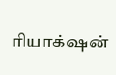ரியாக்‌ஷன்